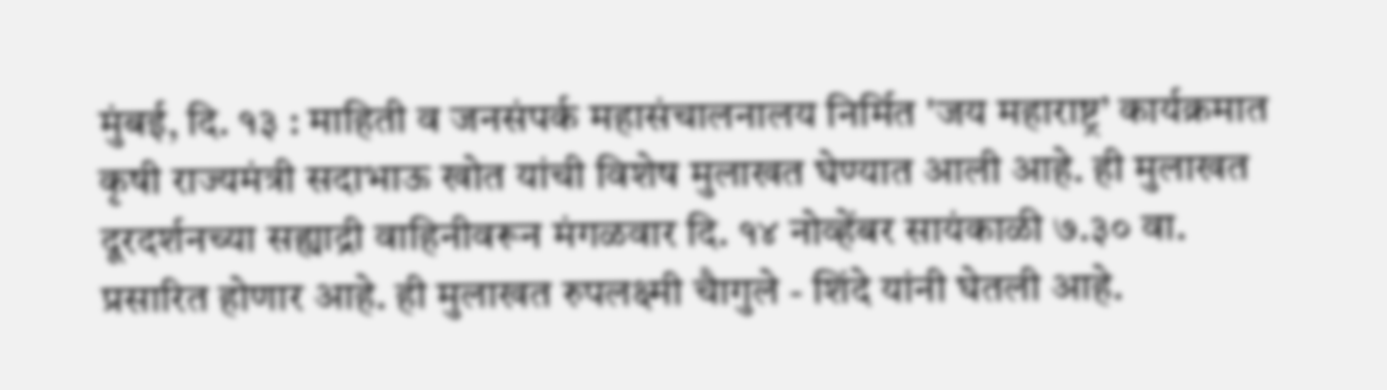मुंबई, दि. १३ : माहिती व जनसंपर्क महासंचालनालय निर्मित 'जय महाराष्ट्र’ कार्यक्रमात कृषी राज्यमंत्री सदाभाऊ खोत यांची विशेष मुलाखत घेण्यात आली आहे. ही मुलाखत दूरदर्शनच्या सह्याद्री वाहिनीवरून मंगळवार दि. १४ नोव्हेंबर सायंकाळी ७.३० वा. प्रसारित होणार आहे. ही मुलाखत रुपलक्ष्मी चैागुले - शिंदे यांनी घेतली आहे.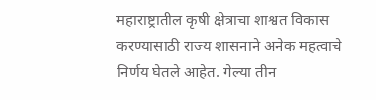महाराष्ट्रातील कृषी क्षेत्राचा शाश्वत विकास करण्यासाठी राज्य शासनाने अनेक महत्वाचे निर्णय घेतले आहेत. गेल्या तीन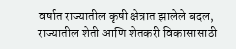वर्षात राज्यातील कृषी क्षेत्रात झालेले बदल, राज्यातील शेती आणि शेतकरी विकासासाठी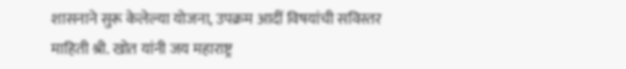शासनाने सुरू केलेल्या योजना, उपक्रम आदीं विषयांची सविस्तर माहिती श्री. खोत यांनी जय महाराष्ट्र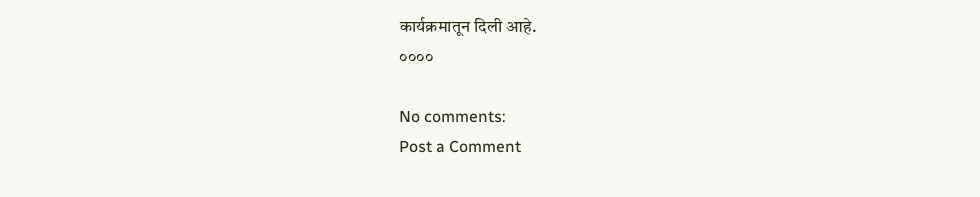कार्यक्रमातून दिली आहे.
००००

No comments:
Post a Comment